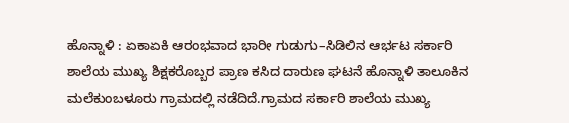ಹೊನ್ನಾಳಿ : ಏಕಾಏಕಿ ಆರಂಭವಾದ ಭಾರೀ ಗುಡುಗು–ಸಿಡಿಲಿನ ಆರ್ಭಟ ಸರ್ಕಾರಿ ಶಾಲೆಯ ಮುಖ್ಯ ಶಿಕ್ಷಕರೊಬ್ಬರ ಪ್ರಾಣ ಕಸಿದ ದಾರುಣ ಘಟನೆ ಹೊನ್ನಾಳಿ ತಾಲೂಕಿನ ಮಲೆಕುಂಬಳೂರು ಗ್ರಾಮದಲ್ಲಿ ನಡೆದಿದೆ.ಗ್ರಾಮದ ಸರ್ಕಾರಿ ಶಾಲೆಯ ಮುಖ್ಯ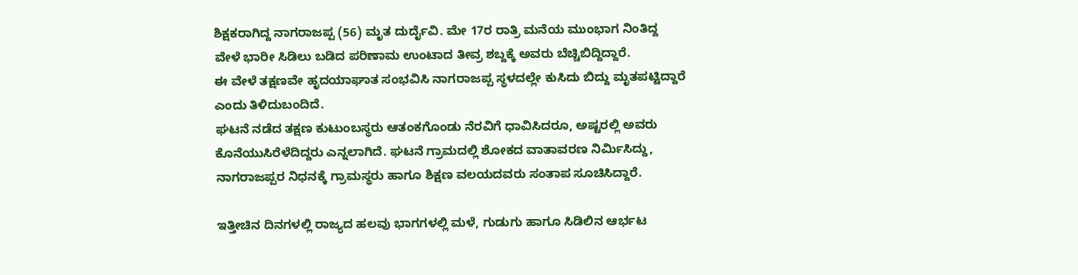ಶಿಕ್ಷಕರಾಗಿದ್ದ ನಾಗರಾಜಪ್ಪ (56) ಮೃತ ದುರ್ದೈವಿ. ಮೇ 17ರ ರಾತ್ರಿ ಮನೆಯ ಮುಂಭಾಗ ನಿಂತಿದ್ದ ವೇಳೆ ಭಾರೀ ಸಿಡಿಲು ಬಡಿದ ಪರಿಣಾಮ ಉಂಟಾದ ತೀವ್ರ ಶಬ್ದಕ್ಕೆ ಅವರು ಬೆಚ್ಚಿಬಿದ್ದಿದ್ದಾರೆ.
ಈ ವೇಳೆ ತಕ್ಷಣವೇ ಹೃದಯಾಘಾತ ಸಂಭವಿಸಿ ನಾಗರಾಜಪ್ಪ ಸ್ಥಳದಲ್ಲೇ ಕುಸಿದು ಬಿದ್ದು ಮೃತಪಟ್ಟಿದ್ದಾರೆ ಎಂದು ತಿಳಿದುಬಂದಿದೆ.
ಘಟನೆ ನಡೆದ ತಕ್ಷಣ ಕುಟುಂಬಸ್ಥರು ಆತಂಕಗೊಂಡು ನೆರವಿಗೆ ಧಾವಿಸಿದರೂ, ಅಷ್ಟರಲ್ಲಿ ಅವರು ಕೊನೆಯುಸಿರೆಳೆದಿದ್ದರು ಎನ್ನಲಾಗಿದೆ. ಘಟನೆ ಗ್ರಾಮದಲ್ಲಿ ಶೋಕದ ವಾತಾವರಣ ನಿರ್ಮಿಸಿದ್ದು, ನಾಗರಾಜಪ್ಪರ ನಿಧನಕ್ಕೆ ಗ್ರಾಮಸ್ಥರು ಹಾಗೂ ಶಿಕ್ಷಣ ವಲಯದವರು ಸಂತಾಪ ಸೂಚಿಸಿದ್ದಾರೆ.

ಇತ್ತೀಚಿನ ದಿನಗಳಲ್ಲಿ ರಾಜ್ಯದ ಹಲವು ಭಾಗಗಳಲ್ಲಿ ಮಳೆ, ಗುಡುಗು ಹಾಗೂ ಸಿಡಿಲಿನ ಆರ್ಭಟ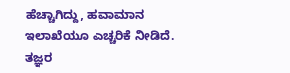ಹೆಚ್ಚಾಗಿದ್ದು, ಹವಾಮಾನ ಇಲಾಖೆಯೂ ಎಚ್ಚರಿಕೆ ನೀಡಿದೆ. ತಜ್ಞರ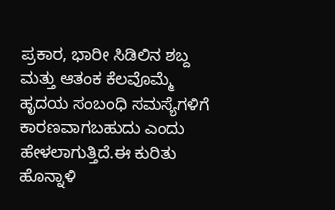ಪ್ರಕಾರ, ಭಾರೀ ಸಿಡಿಲಿನ ಶಬ್ದ ಮತ್ತು ಆತಂಕ ಕೆಲವೊಮ್ಮೆ ಹೃದಯ ಸಂಬಂಧಿ ಸಮಸ್ಯೆಗಳಿಗೆ ಕಾರಣವಾಗಬಹುದು ಎಂದು ಹೇಳಲಾಗುತ್ತಿದೆ.ಈ ಕುರಿತು ಹೊನ್ನಾಳಿ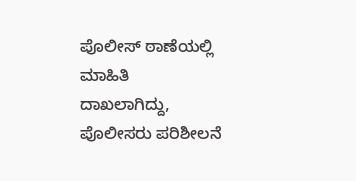ಪೊಲೀಸ್ ಠಾಣೆಯಲ್ಲಿ ಮಾಹಿತಿ ದಾಖಲಾಗಿದ್ದು, ಪೊಲೀಸರು ಪರಿಶೀಲನೆ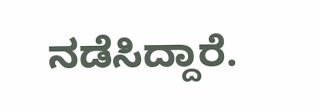ನಡೆಸಿದ್ದಾರೆ.